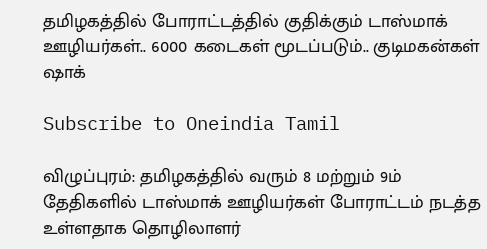தமிழகத்தில் போராட்டத்தில் குதிக்கும் டாஸ்மாக் ஊழியர்கள்.. 6000 கடைகள் மூடப்படும்.. குடிமகன்கள் ஷாக்

Subscribe to Oneindia Tamil

விழுப்புரம்: தமிழகத்தில் வரும் 8 மற்றும் 9ம் தேதிகளில் டாஸ்மாக் ஊழியர்கள் போராட்டம் நடத்த உள்ளதாக தொழிலாளர்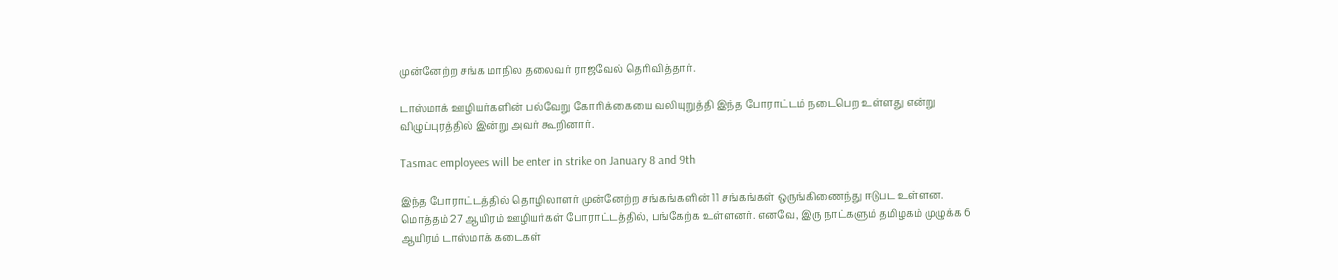முன்னேற்ற சங்க மாநில தலைவர் ராஜவேல் தெரிவித்தார்.

டாஸ்மாக் ஊழியர்களின் பல்வேறு கோரிக்கையை வலியுறுத்தி இந்த போராட்டம் நடைபெற உள்ளது என்று விழுப்புரத்தில் இன்று அவர் கூறினார்.

Tasmac employees will be enter in strike on January 8 and 9th

இந்த போராட்டத்தில் தொழிலாளர் முன்னேற்ற சங்கங்களின் 11 சங்கங்கள் ஒருங்கிணைந்து ஈடுபட உள்ளன. மொத்தம் 27 ஆயிரம் ஊழியர்கள் போராட்டத்தில், பங்கேற்க உள்ளனர். எனவே, இரு நாட்களும் தமிழகம் முழுக்க 6 ஆயிரம் டாஸ்மாக் கடைகள்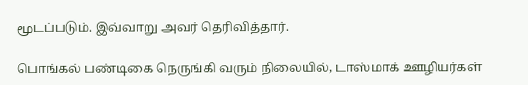மூடப்படும். இவ்வாறு அவர் தெரிவித்தார்.

பொங்கல் பண்டிகை நெருங்கி வரும் நிலையில், டாஸ்மாக் ஊழியர்கள்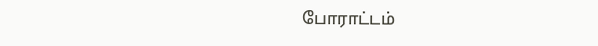போராட்டம்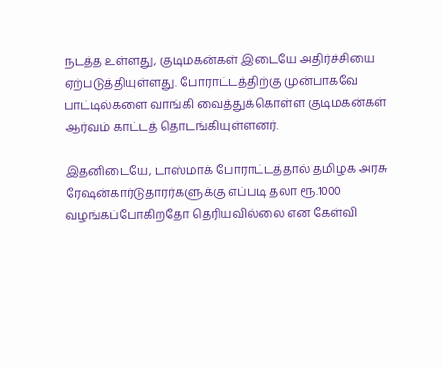நடத்த உள்ளது, குடிமகன்கள் இடையே அதிர்ச்சியை ஏற்படுத்தியுள்ளது. போராட்டத்திற்கு முன்பாகவே பாட்டில்களை வாங்கி வைத்துக்கொள்ள குடிமகன்கள் ஆர்வம் காட்டத் தொடங்கியுள்ளனர்.

இதனிடையே, டாஸ்மாக் போராட்டத்தால் தமிழக அரசு ரேஷன்கார்டுதாரர்களுக்கு எப்படி தலா ரூ.1000 வழங்கப்போகிறதோ தெரியவில்லை என கேள்வி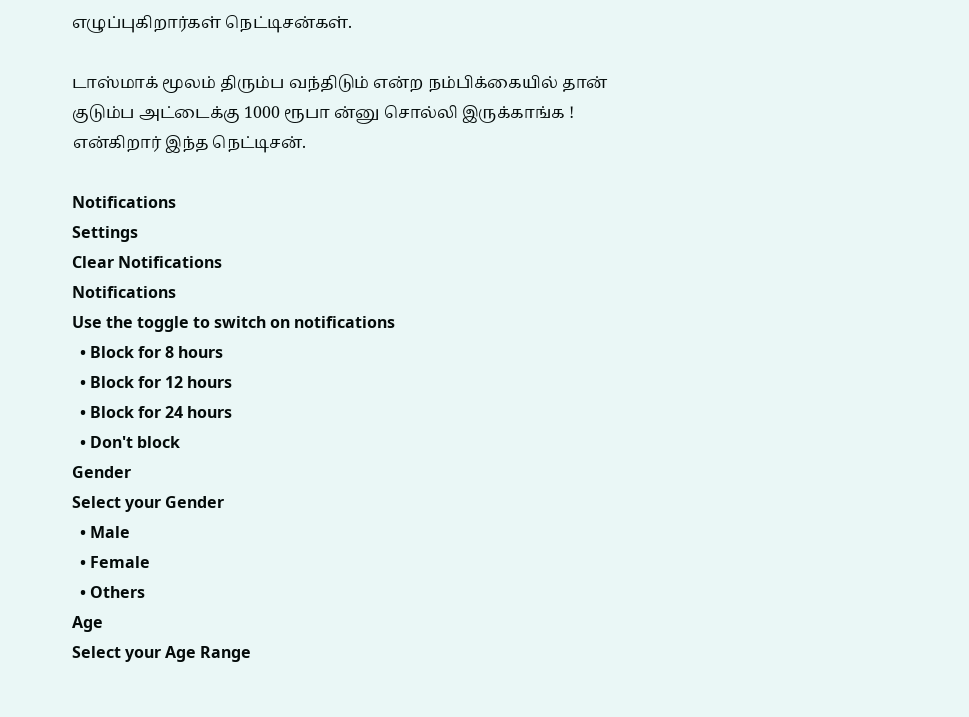எழுப்புகிறார்கள் நெட்டிசன்கள்.

டாஸ்மாக் மூலம் திரும்ப வந்திடும் என்ற நம்பிக்கையில் தான் குடும்ப அட்டைக்கு 1000 ரூபா ன்னு சொல்லி இருக்காங்க ! என்கிறார் இந்த நெட்டிசன்.

Notifications
Settings
Clear Notifications
Notifications
Use the toggle to switch on notifications
  • Block for 8 hours
  • Block for 12 hours
  • Block for 24 hours
  • Don't block
Gender
Select your Gender
  • Male
  • Female
  • Others
Age
Select your Age Range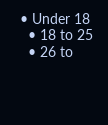• Under 18
  • 18 to 25
  • 26 to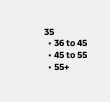35
  • 36 to 45
  • 45 to 55
  • 55+